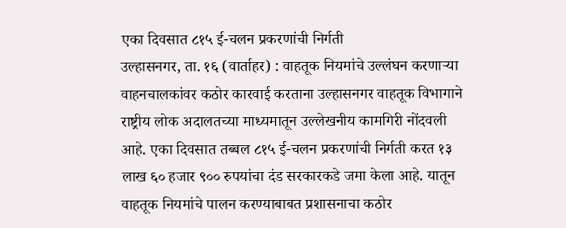एका दिवसात ८१५ ई-चलन प्रकरणांची निर्गती
उल्हासनगर, ता. १६ (वार्ताहर) : वाहतूक नियमांचे उल्लंघन करणाऱ्या वाहनचालकांवर कठोर कारवाई करताना उल्हासनगर वाहतूक विभागाने राष्ट्रीय लोक अदालतच्या माध्यमातून उल्लेखनीय कामगिरी नोंदवली आहे. एका दिवसात तब्बल ८१५ ई-चलन प्रकरणांची निर्गती करत १३ लाख ६० हजार ९०० रुपयांचा दंड सरकारकडे जमा केला आहे. यातून वाहतूक नियमांचे पालन करण्याबाबत प्रशासनाचा कठोर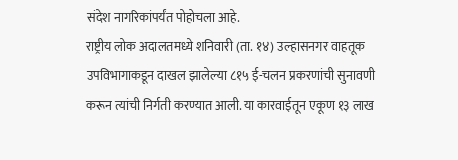संदेश नागरिकांपर्यंत पोहोचला आहे.
राष्ट्रीय लोक अदालतमध्ये शनिवारी (ता. १४) उल्हासनगर वाहतूक उपविभागाकडून दाखल झालेल्या ८१५ ई-चलन प्रकरणांची सुनावणी करून त्यांची निर्गती करण्यात आली. या कारवाईतून एकूण १३ लाख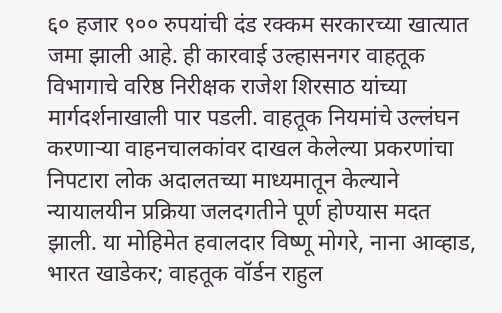६० हजार ९०० रुपयांची दंड रक्कम सरकारच्या खात्यात जमा झाली आहे. ही कारवाई उल्हासनगर वाहतूक विभागाचे वरिष्ठ निरीक्षक राजेश शिरसाठ यांच्या मार्गदर्शनाखाली पार पडली. वाहतूक नियमांचे उल्लंघन करणाऱ्या वाहनचालकांवर दाखल केलेल्या प्रकरणांचा निपटारा लोक अदालतच्या माध्यमातून केल्याने न्यायालयीन प्रक्रिया जलदगतीने पूर्ण होण्यास मदत झाली. या मोहिमेत हवालदार विष्णू मोगरे, नाना आव्हाड, भारत खाडेकर; वाहतूक वॉर्डन राहुल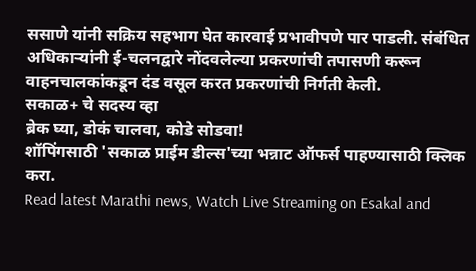ससाणे यांनी सक्रिय सहभाग घेत कारवाई प्रभावीपणे पार पाडली. संबंधित अधिकाऱ्यांनी ई-चलनद्वारे नोंदवलेल्या प्रकरणांची तपासणी करून वाहनचालकांकडून दंड वसूल करत प्रकरणांची निर्गती केली.
सकाळ+ चे सदस्य व्हा
ब्रेक घ्या, डोकं चालवा, कोडे सोडवा!
शॉपिंगसाठी 'सकाळ प्राईम डील्स'च्या भन्नाट ऑफर्स पाहण्यासाठी क्लिक करा.
Read latest Marathi news, Watch Live Streaming on Esakal and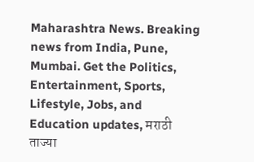Maharashtra News. Breaking news from India, Pune, Mumbai. Get the Politics, Entertainment, Sports, Lifestyle, Jobs, and Education updates, मराठी ताज्या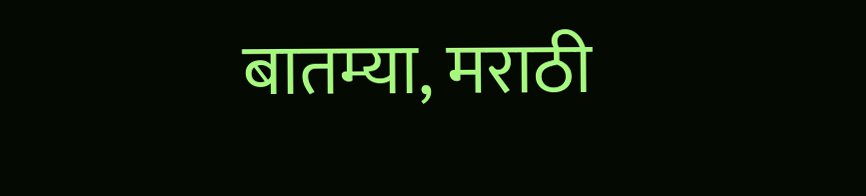बातम्या, मराठी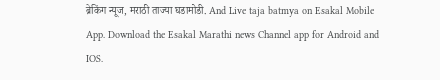ब्रेकिंग न्यूज, मराठी ताज्या घडामोडी. And Live taja batmya on Esakal Mobile App. Download the Esakal Marathi news Channel app for Android and IOS.